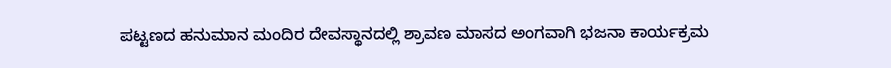ಪಟ್ಟಣದ ಹನುಮಾನ ಮಂದಿರ ದೇವಸ್ಥಾನದಲ್ಲಿ ಶ್ರಾವಣ ಮಾಸದ ಅಂಗವಾಗಿ ಭಜನಾ ಕಾರ್ಯಕ್ರಮ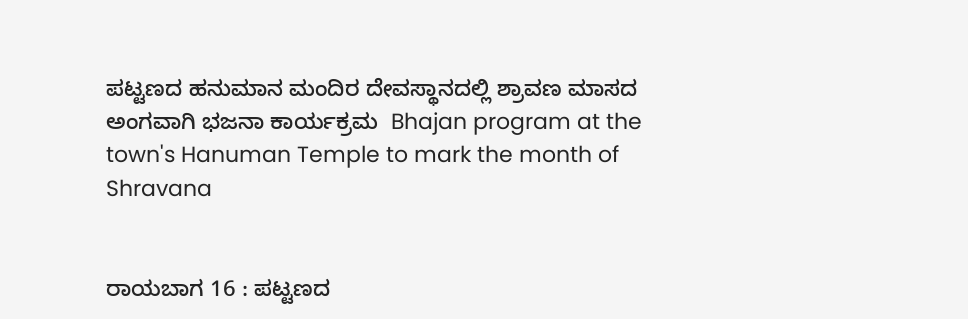ಪಟ್ಟಣದ ಹನುಮಾನ ಮಂದಿರ ದೇವಸ್ಥಾನದಲ್ಲಿ ಶ್ರಾವಣ ಮಾಸದ ಅಂಗವಾಗಿ ಭಜನಾ ಕಾರ್ಯಕ್ರಮ  Bhajan program at the town's Hanuman Temple to mark the month of Shravana


ರಾಯಬಾಗ 16 : ಪಟ್ಟಣದ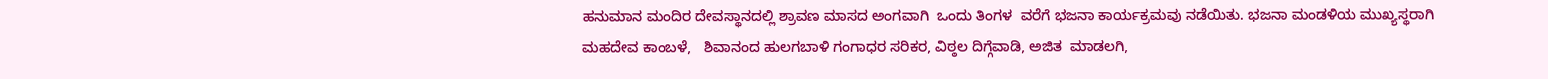ಹನುಮಾನ ಮಂದಿರ ದೇವಸ್ಥಾನದಲ್ಲಿ ಶ್ರಾವಣ ಮಾಸದ ಅಂಗವಾಗಿ  ಒಂದು ತಿಂಗಳ  ವರೆಗೆ ಭಜನಾ ಕಾರ್ಯಕ್ರಮವು ನಡೆಯಿತು. ಭಜನಾ ಮಂಡಳಿಯ ಮುಖ್ಯಸ್ಥರಾಗಿ ಮಹದೇವ ಕಾಂಬಳೆ,   ಶಿವಾನಂದ ಹುಲಗಬಾಳಿ ಗಂಗಾಧರ ಸರಿಕರ, ವಿಠ್ಠಲ ದಿಗ್ಗೆವಾಡಿ, ಅಜಿತ  ಮಾಡಲಗಿ,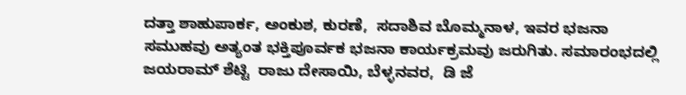ದತ್ತಾ ಶಾಹುಪಾರ್ಕ, ಅಂಕುಶ, ಕುರಣೆ,  ಸದಾಶಿವ ಬೊಮ್ಮನಾಳ, ಇವರ ಭಜನಾ ಸಮುಹವು ಅತ್ಯಂತ ಭಕ್ತಿಪೂರ್ವಕ ಭಜನಾ ಕಾರ್ಯಕ್ರಮವು ಜರುಗಿತು. ಸಮಾರಂಭದಲ್ಲಿ ಜಯರಾಮ್ ಶೆಟ್ಟಿ  ರಾಜು ದೇಸಾಯಿ, ಬೆಳ್ಳನವರ,  ಡಿ ಜೆ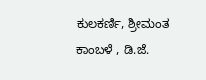ಕುಲಕರ್ಣಿ, ಶ್ರೀಮಂತ ಕಾಂಬಳೆ , ಡಿ.ಜೆ.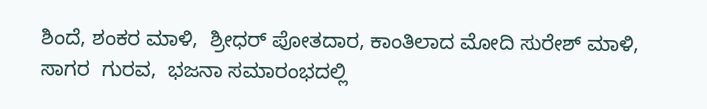ಶಿಂದೆ, ಶಂಕರ ಮಾಳಿ,  ಶ್ರೀಧರ್ ಪೋತದಾರ, ಕಾಂತಿಲಾದ ಮೋದಿ ಸುರೇಶ್ ಮಾಳಿ,  ಸಾಗರ  ಗುರವ,  ಭಜನಾ ಸಮಾರಂಭದಲ್ಲಿ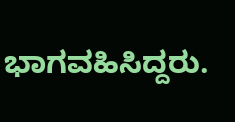ಭಾಗವಹಿಸಿದ್ದರು.